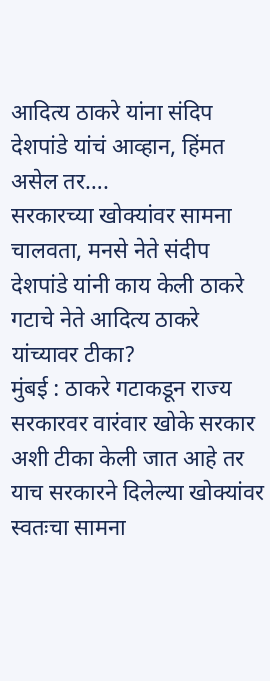आदित्य ठाकरे यांना संदिप देशपांडे यांचं आव्हान, हिंमत असेल तर….
सरकारच्या खोक्यांवर सामना चालवता, मनसे नेते संदीप देशपांडे यांनी काय केली ठाकरे गटाचे नेते आदित्य ठाकरे यांच्यावर टीका?
मुंबई : ठाकरे गटाकडून राज्य सरकारवर वारंवार खोके सरकार अशी टीका केली जात आहे तर याच सरकारने दिलेल्या खोक्यांवर स्वतःचा सामना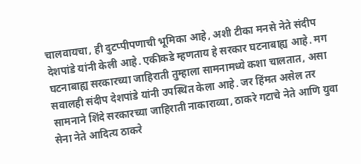चालवायचा, ही दुटप्पीपणाची भूमिका आहे, अशी टीका मनसे नेते संदीप देशपांडे यांनी केली आहे. एकीकडे म्हणताय हे सरकार घटनाबाह्य आहे. मग घटनाबाह्य सरकारच्या जाहिराती तुम्हाला सामनामध्ये कशा चालतात, असा सवालही संदीप देशपांडे यांनी उपस्थित केला आहे. जर हिंमत असेल तर सामनाने शिंदे सरकारच्या जाहिराती नाकाराव्या, ठाकरे गटाचे नेते आणि युवा सेना नेते आदित्य ठाकरे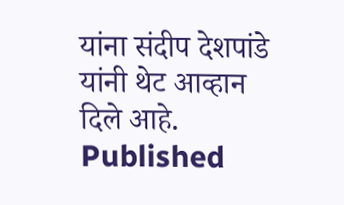यांना संदीप देशपांडे यांनी थेट आव्हान दिले आहे.
Published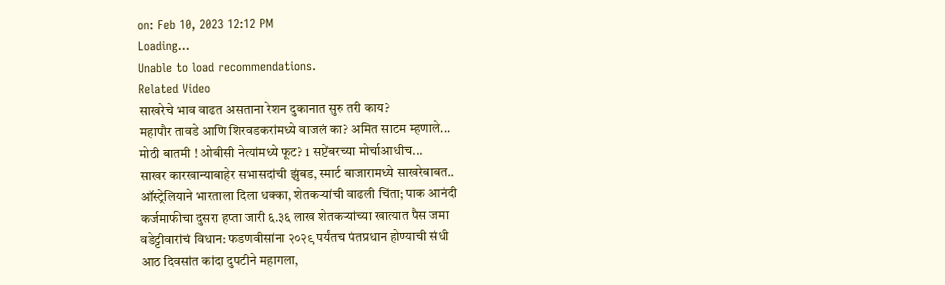on: Feb 10, 2023 12:12 PM
Loading...
Unable to load recommendations.
Related Video
साखरेचे भाव वाढत असताना रेशन दुकानात सुरु तरी काय?
महापौर तावडे आणि शिरवडकरांमध्ये वाजलं का? अमित साटम म्हणाले...
मोठी बातमी ! ओबीसी नेत्यांमध्ये फूट? 1 सप्टेंबरच्या मोर्चाआधीच...
साखर कारखान्याबाहेर सभासदांची झुंबड, स्मार्ट बाजारामध्ये साखरेबाबत..
ऑस्ट्रेलियाने भारताला दिला धक्का, शेतकऱ्यांची वाढली चिंता; पाक आनंदी
कर्जमाफीचा दुसरा हप्ता जारी ६.३६ लाख शेतकऱ्यांच्या खात्यात पैस जमा
वडेट्टीवारांचं विधान: फडणवीसांना २०२९ पर्यंतच पंतप्रधान होण्याची संधी
आठ दिवसांत कांदा दुपटीने महागला,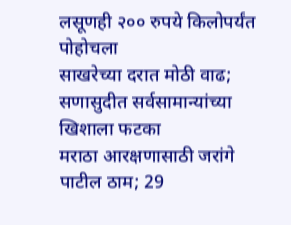लसूणही २०० रुपये किलोपर्यंत पोहोचला
साखरेच्या दरात मोठी वाढ; सणासुदीत सर्वसामान्यांच्या खिशाला फटका
मराठा आरक्षणासाठी जरांगे पाटील ठाम; 29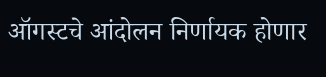ऑगस्टचे आंदोलन निर्णायक होणार